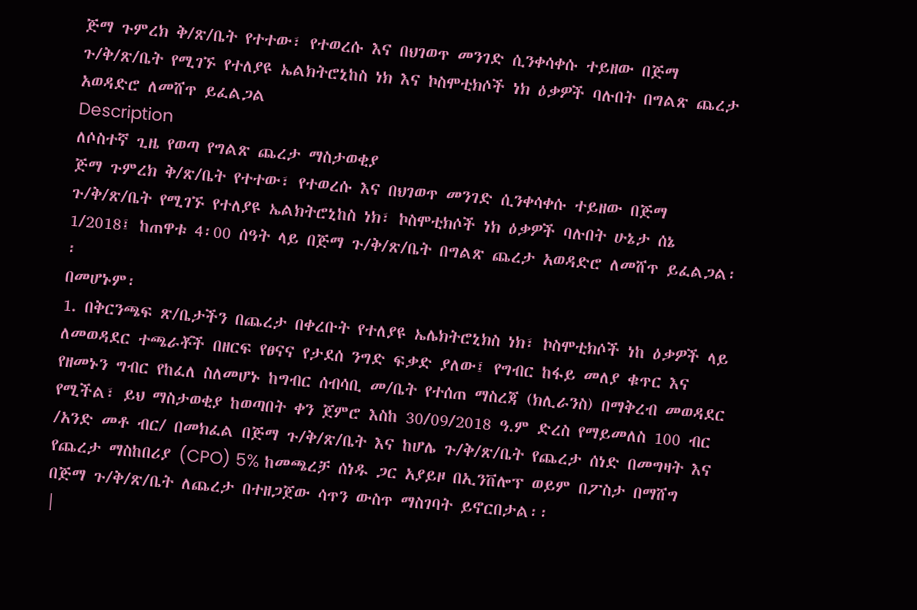ጅማ ጉምረክ ቅ/ጽ/ቤት የተተው፣ የተወረሱ እና በህገወጥ መንገድ ሲንቀሳቀሱ ተይዘው በጅማ ጉ/ቅ/ጽ/ቤት የሚገኙ የተለያዩ ኤልክትሮኒከስ ነክ እና ኮስሞቲክሶች ነክ ዕቃዎች ባሉበት በግልጽ ጨረታ አወዳድሮ ለመሸጥ ይፈልጋል
Description
ለሶስተኛ ጊዜ የወጣ የግልጽ ጨረታ ማስታወቂያ
ጅማ ጉምረክ ቅ/ጽ/ቤት የተተው፣ የተወረሱ እና በህገወጥ መንገድ ሲንቀሳቀሱ ተይዘው በጅማ ጉ/ቅ/ጽ/ቤት የሚገኙ የተለያዩ ኤልክትሮኒከስ ነክ፣ ኮስሞቲክሶች ነክ ዕቃዎች ባሉበት ሁኔታ ሰኔ 1/2018፤ ከጠዋቱ 4፡00 ሰዓት ላይ በጅማ ጉ/ቅ/ጽ/ቤት በግልጽ ጨረታ አወዳድሮ ለመሸጥ ይፈልጋል፡፡
በመሆኑም፡
1. በቅርንጫፍ ጽ/ቤታችን በጨረታ በቀረቡት የተለያዩ ኤሌክትሮኒክስ ነክ፣ ኮስሞቲክሶች ነከ ዕቃዎች ላይ ለመወዳደር ተጫራቾች በዘርፍ የፀናና የታደሰ ንግድ ፍቃድ ያለው፤ የግብር ከፋይ መለያ ቁጥር እና የዘመኑን ግብር የከፈለ ስለመሆኑ ከግብር ሰብሳቢ መ/ቤት የተሰጠ ማስረጃ (ክሊራንስ) በማቅረብ መወዳደር የሚችል፣ ይህ ማስታወቂያ ከወጣበት ቀን ጀምሮ እስከ 30/09/2018 ዓ.ም ድረስ የማይመለስ 100 ብር /አንድ መቶ ብር/ በመክፈል በጅማ ጉ/ቅ/ጽ/ቤት እና ከሆሌ ጉ/ቅ/ጽ/ቤት የጨረታ ሰነድ በመግዛት እና የጨረታ ማስከበሪያ (CPO) 5% ከመጫረቻ ሰነዱ ጋር አያይዞ በኢንቨሎፕ ወይም በፖስታ በማሸግ በጅማ ጉ/ቅ/ጽ/ቤት ለጨረታ በተዘጋጀው ሳጥን ውስጥ ማስገባት ይኖርበታል፡፡
|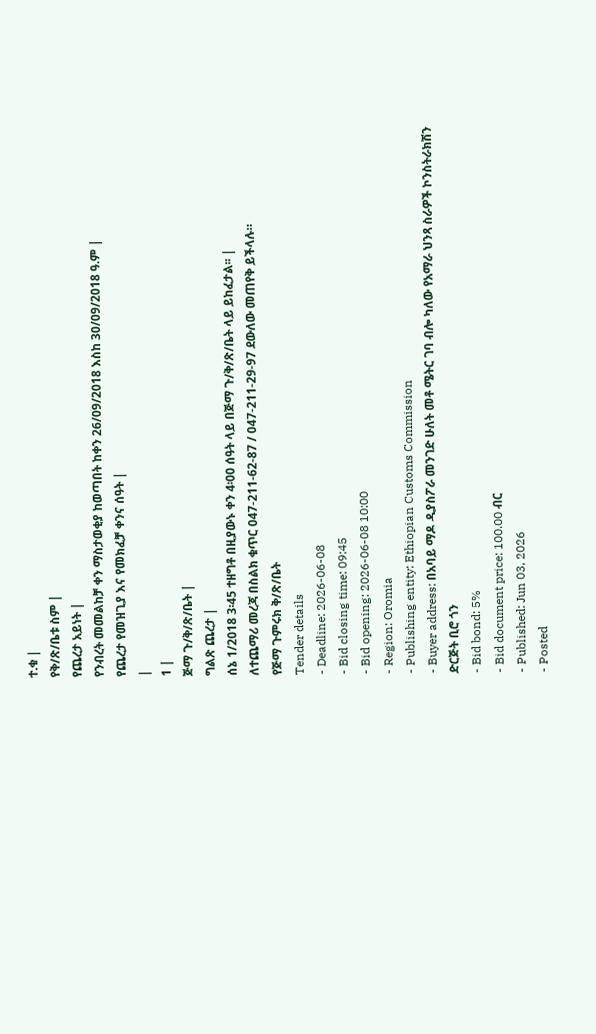ተ.ቁ |
የቅ/ጽ/ቤቱ ስም |
የጨረታ አይነት |
የንብረት መመልከቻ ቀን ማስታወቂያ ከወጣበት ከቀን 26/09/2018 እስከ 30/09/2018 ዓ.ም |
የጨረታ የመዝጊያ እና የመክፈቻ ቀንና ሰዓት |
|
1 |
ጅማ ጉ/ቅ/ጽ/ቤት |
ግልጽ ጨረታ |
ሰኔ 1/2018 3፡45 ተዘግቶ በዚያውኑ ቀን 4፡00 ሰዓት ላይ በጅማ ጉ/ቅ/ጽ/ቤት ላይ ይከፈታል፡፡ |
ለተጨማሪ መረጃ በስልክ ቁጥር 047-211-62-87 / 047-211-29-97 ደውለው መጠየቅ ይችላሉ።
የጅማ ጉምሩክ ቅ/ጽ/ቤት
Tender details
- Deadline: 2026-06-08
- Bid closing time: 09:45
- Bid opening: 2026-06-08 10:00
- Region: Oromia
- Publishing entity: Ethiopian Customs Commission
- Buyer address: በአባይ ማዶ ዲያስፖራ መንገድ ሁለት መቶ ሜትር ገባ ብሎ ካለው የአማራ ህንጻ ስራዎች ኮንስትራክሽን ድርጅት ቢሮ ጎን
- Bid bond: 5%
- Bid document price: 100.00 ብር
- Published: Jun 03, 2026
- Posted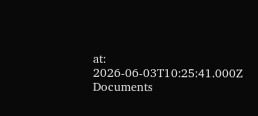at: 2026-06-03T10:25:41.000Z
Documents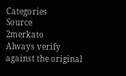Categories
Source
2merkato
Always verify against the original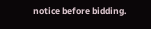notice before bidding.